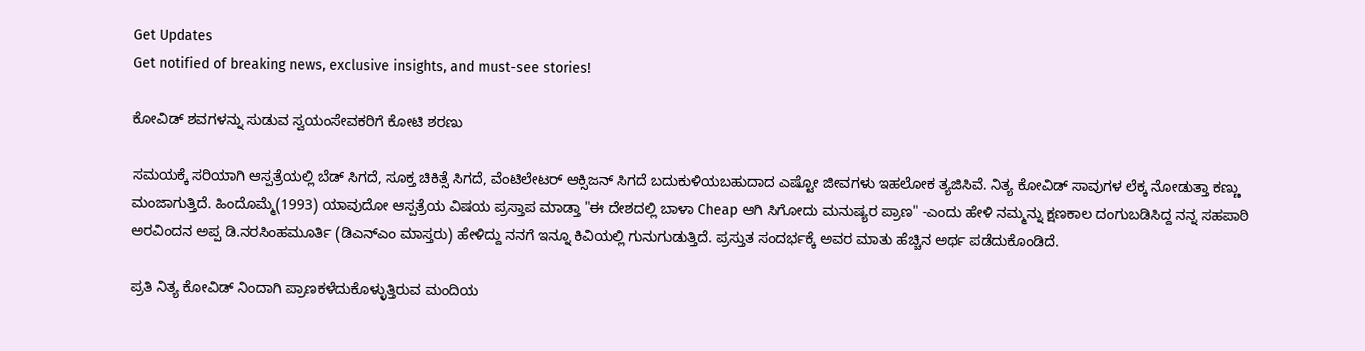Get Updates
Get notified of breaking news, exclusive insights, and must-see stories!

ಕೋವಿಡ್ ಶವಗಳನ್ನು ಸುಡುವ ಸ್ವಯಂಸೇವಕರಿಗೆ ಕೋಟಿ ಶರಣು

ಸಮಯಕ್ಕೆ ಸರಿಯಾಗಿ ಆಸ್ಪತ್ರೆಯಲ್ಲಿ ಬೆಡ್ ಸಿಗದೆ, ಸೂಕ್ತ ಚಿಕಿತ್ಸೆ ಸಿಗದೆ, ವೆಂಟಿಲೇಟರ್ ಆಕ್ಸಿಜನ್ ಸಿಗದೆ ಬದುಕುಳಿಯಬಹುದಾದ ಎಷ್ಟೋ ಜೀವಗಳು ಇಹಲೋಕ ತ್ಯಜಿಸಿವೆ. ನಿತ್ಯ ಕೋವಿಡ್ ಸಾವುಗಳ ಲೆಕ್ಕ ನೋಡುತ್ತಾ ಕಣ್ಣು ಮಂಜಾಗುತ್ತಿದೆ. ಹಿಂದೊಮ್ಮೆ(1993) ಯಾವುದೋ ಆಸ್ಪತ್ರೆಯ ವಿಷಯ ಪ್ರಸ್ತಾಪ ಮಾಡ್ತಾ "ಈ ದೇಶದಲ್ಲಿ ಬಾಳಾ Cheap ಆಗಿ ಸಿಗೋದು ಮನುಷ್ಯರ ಪ್ರಾಣ" -ಎಂದು ಹೇಳಿ ನಮ್ಮನ್ನು ಕ್ಷಣಕಾಲ ದಂಗುಬಡಿಸಿದ್ದ ನನ್ನ ಸಹಪಾಠಿ ಅರವಿಂದನ ಅಪ್ಪ ಡಿ.ನರಸಿಂಹಮೂರ್ತಿ (ಡಿಎನ್ಎಂ ಮಾಸ್ತರು) ಹೇಳಿದ್ದು ನನಗೆ ಇನ್ನೂ ಕಿವಿಯಲ್ಲಿ ಗುನುಗುಡುತ್ತಿದೆ. ಪ್ರಸ್ತುತ ಸಂದರ್ಭಕ್ಕೆ ಅವರ ಮಾತು ಹೆಚ್ಚಿನ ಅರ್ಥ ಪಡೆದುಕೊಂಡಿದೆ.

ಪ್ರತಿ ನಿತ್ಯ ಕೋವಿಡ್ ನಿಂದಾಗಿ ಪ್ರಾಣಕಳೆದುಕೊಳ್ಳುತ್ತಿರುವ ಮಂದಿಯ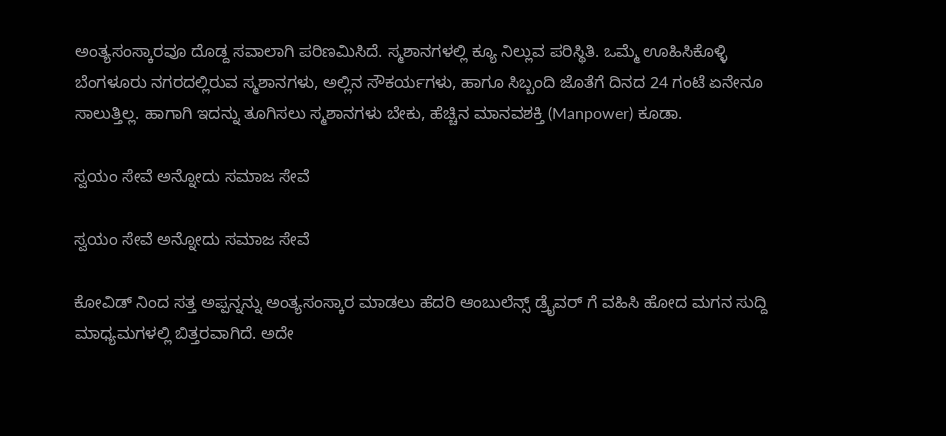ಅಂತ್ಯಸಂಸ್ಕಾರವೂ ದೊಡ್ದ ಸವಾಲಾಗಿ ಪರಿಣಮಿಸಿದೆ. ಸ್ಮಶಾನಗಳಲ್ಲಿ ಕ್ಯೂ ನಿಲ್ಲುವ ಪರಿಸ್ಥಿತಿ. ಒಮ್ಮೆ ಊಹಿಸಿಕೊಳ್ಳಿ ಬೆಂಗಳೂರು ನಗರದಲ್ಲಿರುವ ಸ್ಮಶಾನಗಳು, ಅಲ್ಲಿನ ಸೌಕರ್ಯಗಳು, ಹಾಗೂ ಸಿಬ್ಬಂದಿ ಜೊತೆಗೆ ದಿನದ 24 ಗಂಟೆ ಏನೇನೂ ಸಾಲುತ್ತಿಲ್ಲ. ಹಾಗಾಗಿ ಇದನ್ನು ತೂಗಿಸಲು ಸ್ಮಶಾನಗಳು ಬೇಕು, ಹೆಚ್ಚಿನ ಮಾನವಶಕ್ತಿ (Manpower) ಕೂಡಾ.

ಸ್ವಯಂ ಸೇವೆ ಅನ್ನೋದು ಸಮಾಜ ಸೇವೆ

ಸ್ವಯಂ ಸೇವೆ ಅನ್ನೋದು ಸಮಾಜ ಸೇವೆ

ಕೋವಿಡ್ ನಿಂದ ಸತ್ತ ಅಪ್ಪನ್ನನ್ನು ಅಂತ್ಯಸಂಸ್ಕಾರ ಮಾಡಲು ಹೆದರಿ ಆಂಬುಲೆನ್ಸ್ ಡ್ರೈವರ್ ಗೆ ವಹಿಸಿ ಹೋದ ಮಗನ ಸುದ್ದಿ ಮಾಧ್ಯಮಗಳಲ್ಲಿ ಬಿತ್ತರವಾಗಿದೆ. ಅದೇ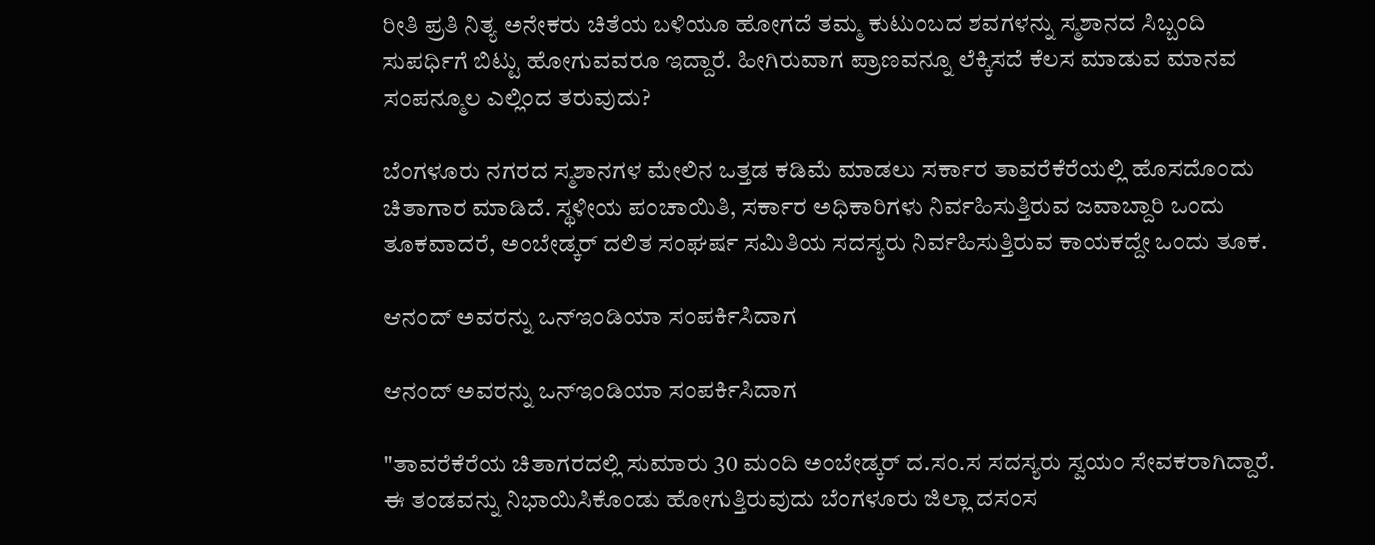ರೀತಿ ಪ್ರತಿ ನಿತ್ಯ ಅನೇಕರು ಚಿತೆಯ ಬಳಿಯೂ ಹೋಗದೆ ತಮ್ಮ ಕುಟುಂಬದ ಶವಗಳನ್ನು ಸ್ಮಶಾನದ ಸಿಬ್ಬಂದಿ ಸುಪರ್ಧಿಗೆ ಬಿಟ್ಟು ಹೋಗುವವರೂ ಇದ್ದಾರೆ. ಹೀಗಿರುವಾಗ ಪ್ರಾಣವನ್ನೂ ಲೆಕ್ಕಿಸದೆ ಕೆಲಸ ಮಾಡುವ ಮಾನವ ಸಂಪನ್ಮೂಲ ಎಲ್ಲಿಂದ ತರುವುದು?

ಬೆಂಗಳೂರು ನಗರದ ಸ್ಮಶಾನಗಳ ಮೇಲಿನ ಒತ್ತಡ ಕಡಿಮೆ ಮಾಡಲು ಸರ್ಕಾರ ತಾವರೆಕೆರೆಯಲ್ಲಿ ಹೊಸದೊಂದು ಚಿತಾಗಾರ ಮಾಡಿದೆ. ಸ್ಥಳೀಯ ಪಂಚಾಯಿತಿ, ಸರ್ಕಾರ ಅಧಿಕಾರಿಗಳು ನಿರ್ವಹಿಸುತ್ತಿರುವ ಜವಾಬ್ದಾರಿ ಒಂದು ತೂಕವಾದರೆ, ಅಂಬೇಡ್ಕರ್ ದಲಿತ ಸಂಘರ್ಷ ಸಮಿತಿಯ ಸದಸ್ಯರು ನಿರ್ವಹಿಸುತ್ತಿರುವ ಕಾಯಕದ್ದೇ ಒಂದು ತೂಕ.

ಆನಂದ್ ಅವರನ್ನು ಒನ್ಇಂಡಿಯಾ ಸಂಪರ್ಕಿಸಿದಾಗ

ಆನಂದ್ ಅವರನ್ನು ಒನ್ಇಂಡಿಯಾ ಸಂಪರ್ಕಿಸಿದಾಗ

"ತಾವರೆಕೆರೆಯ ಚಿತಾಗರದಲ್ಲಿ ಸುಮಾರು 30 ಮಂದಿ ಅಂಬೇಡ್ಕರ್ ದ.ಸಂ.ಸ ಸದಸ್ಯರು ಸ್ವಯಂ ಸೇವಕರಾಗಿದ್ದಾರೆ. ಈ ತಂಡವನ್ನು ನಿಭಾಯಿಸಿಕೊಂಡು ಹೋಗುತ್ತಿರುವುದು ಬೆಂಗಳೂರು ಜಿಲ್ಲಾ ದಸಂಸ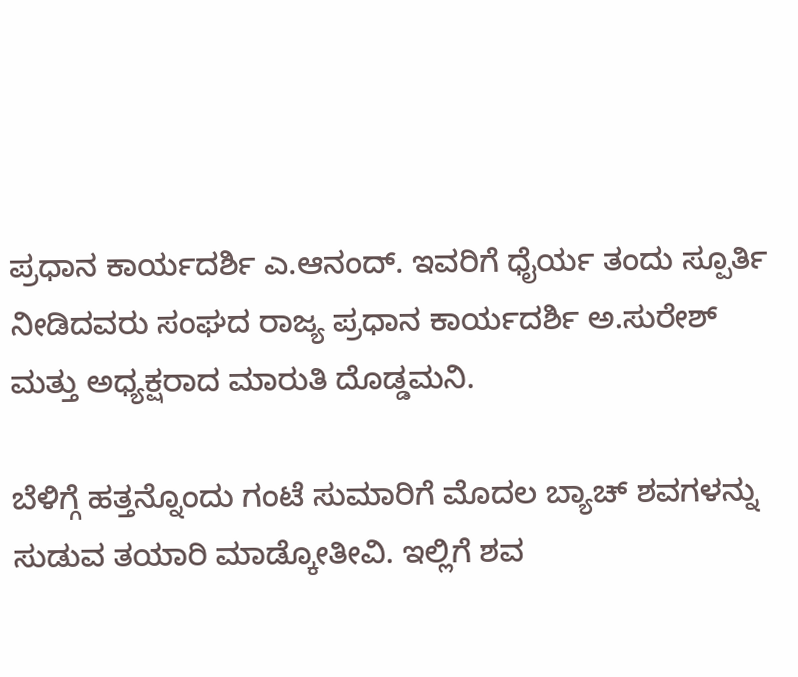ಪ್ರಧಾನ ಕಾರ್ಯದರ್ಶಿ ಎ.ಆನಂದ್. ಇವರಿಗೆ ಧೈರ್ಯ ತಂದು ಸ್ಪೂರ್ತಿ ನೀಡಿದವರು ಸಂಘದ ರಾಜ್ಯ ಪ್ರಧಾನ ಕಾರ್ಯದರ್ಶಿ ಅ.ಸುರೇಶ್ ಮತ್ತು ಅಧ್ಯಕ್ಷರಾದ ಮಾರುತಿ ದೊಡ್ಡಮನಿ.

ಬೆಳಿಗ್ಗೆ ಹತ್ತನ್ನೊಂದು ಗಂಟೆ ಸುಮಾರಿಗೆ ಮೊದಲ ಬ್ಯಾಚ್ ಶವಗಳನ್ನು ಸುಡುವ ತಯಾರಿ ಮಾಡ್ಕೋತೀವಿ. ಇಲ್ಲಿಗೆ ಶವ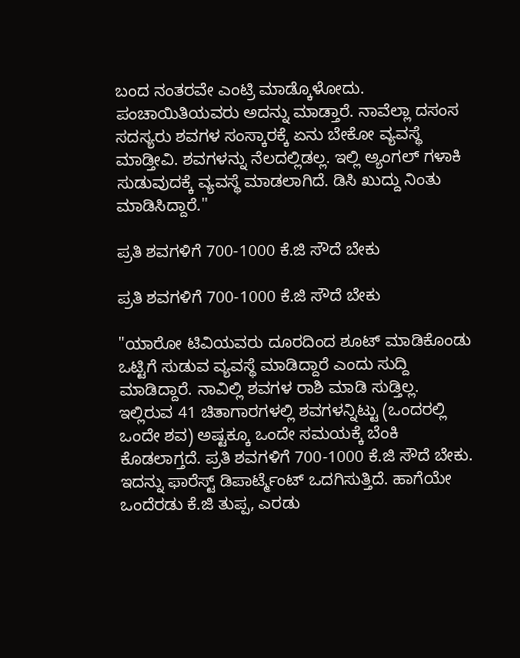ಬಂದ ನಂತರವೇ ಎಂಟ್ರಿ ಮಾಡ್ಕೊಳೋದು. ಪಂಚಾಯಿತಿಯವರು ಅದನ್ನು ಮಾಡ್ತಾರೆ. ನಾವೆಲ್ಲಾ ದಸಂಸ ಸದಸ್ಯರು ಶವಗಳ ಸಂಸ್ಕಾರಕ್ಕೆ ಏನು ಬೇಕೋ ವ್ಯವಸ್ಥೆ ಮಾಡ್ತೀವಿ. ಶವಗಳನ್ನು ನೆಲದಲ್ಲಿಡಲ್ಲ. ಇಲ್ಲಿ ಅ್ಯಂಗಲ್ ಗಳಾಕಿ ಸುಡುವುದಕ್ಕೆ ವ್ಯವಸ್ಥೆ ಮಾಡಲಾಗಿದೆ. ಡಿಸಿ ಖುದ್ದು ನಿಂತು ಮಾಡಿಸಿದ್ದಾರೆ.''

ಪ್ರತಿ ಶವಗಳಿಗೆ 700-1000 ಕೆ.ಜಿ ಸೌದೆ ಬೇಕು

ಪ್ರತಿ ಶವಗಳಿಗೆ 700-1000 ಕೆ.ಜಿ ಸೌದೆ ಬೇಕು

"ಯಾರೋ ಟಿವಿಯವರು ದೂರದಿಂದ ಶೂಟ್ ಮಾಡಿಕೊಂಡು ಒಟ್ಟಿಗೆ ಸುಡುವ ವ್ಯವಸ್ಥೆ ಮಾಡಿದ್ದಾರೆ ಎಂದು ಸುದ್ದಿ ಮಾಡಿದ್ದಾರೆ. ನಾವಿಲ್ಲಿ ಶವಗಳ ರಾಶಿ ಮಾಡಿ ಸುಡ್ತಿಲ್ಲ. ಇಲ್ಲಿರುವ 41 ಚಿತಾಗಾರಗಳಲ್ಲಿ ಶವಗಳನ್ನಿಟ್ಟು (ಒಂದರಲ್ಲಿ ಒಂದೇ ಶವ) ಅಷ್ಟಕ್ಕೂ ಒಂದೇ ಸಮಯಕ್ಕೆ ಬೆಂಕಿ ಕೊಡಲಾಗ್ತದೆ. ಪ್ರತಿ ಶವಗಳಿಗೆ 700-1000 ಕೆ.ಜಿ ಸೌದೆ ಬೇಕು. ಇದನ್ನು ಫಾರೆಸ್ಟ್ ಡಿಪಾರ್ಟ್ಮೆಂಟ್ ಒದಗಿಸುತ್ತಿದೆ. ಹಾಗೆಯೇ ಒಂದೆರಡು ಕೆ.ಜಿ ತುಪ್ಪ, ಎರಡು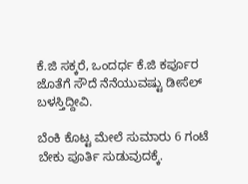ಕೆ.ಜಿ ಸಕ್ಕರೆ, ಒಂದರ್ಧ ಕೆ.ಜಿ ಕರ್ಪೂರ ಜೊತೆಗೆ ಸೌದೆ ನೆನೆಯುವಷ್ಟು ಡೀಸೆಲ್ ಬಳಸ್ತಿದ್ದೀವಿ.

ಬೆಂಕಿ ಕೊಟ್ಟ ಮೇಲೆ ಸುಮಾರು 6 ಗಂಟೆ ಬೇಕು ಪೂರ್ತಿ ಸುಡುವುದಕ್ಕೆ.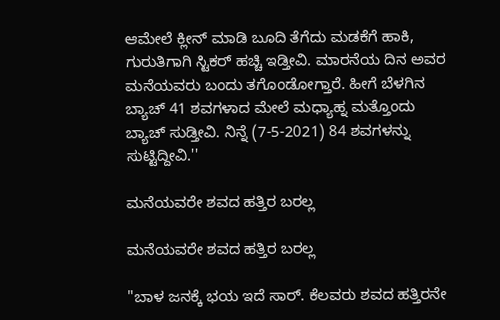ಆಮೇಲೆ ಕ್ಲೀನ್ ಮಾಡಿ ಬೂದಿ ತೆಗೆದು ಮಡಕೆಗೆ ಹಾಕಿ, ಗುರುತಿಗಾಗಿ ಸ್ಟಿಕರ್ ಹಚ್ಚಿ ಇಡ್ತೀವಿ. ಮಾರನೆಯ ದಿನ ಅವರ ಮನೆಯವರು ಬಂದು ತಗೊಂಡೋಗ್ತಾರೆ. ಹೀಗೆ ಬೆಳಗಿನ ಬ್ಯಾಚ್ 41 ಶವಗಳಾದ ಮೇಲೆ ಮಧ್ಯಾಹ್ನ ಮತ್ತೊಂದು ಬ್ಯಾಚ್ ಸುಡ್ತೀವಿ. ನಿನ್ನೆ (7-5-2021) 84 ಶವಗಳನ್ನು ಸುಟ್ಟಿದ್ದೀವಿ.''

ಮನೆಯವರೇ ಶವದ ಹತ್ತಿರ ಬರಲ್ಲ

ಮನೆಯವರೇ ಶವದ ಹತ್ತಿರ ಬರಲ್ಲ

"ಬಾಳ ಜನಕ್ಕೆ ಭಯ ಇದೆ ಸಾರ್. ಕೆಲವರು ಶವದ ಹತ್ತಿರನೇ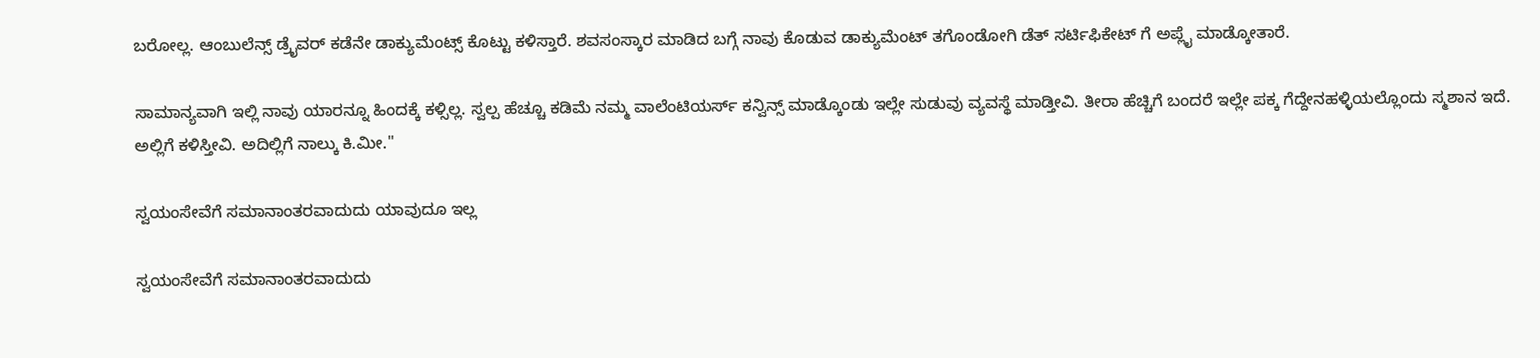ಬರೋಲ್ಲ. ಆಂಬುಲೆನ್ಸ್ ಡ್ರೈವರ್ ಕಡೆನೇ ಡಾಕ್ಯುಮೆಂಟ್ಸ್ ಕೊಟ್ಟು ಕಳಿಸ್ತಾರೆ. ಶವಸಂಸ್ಕಾರ ಮಾಡಿದ ಬಗ್ಗೆ ನಾವು ಕೊಡುವ ಡಾಕ್ಯುಮೆಂಟ್ ತಗೊಂಡೋಗಿ ಡೆತ್ ಸರ್ಟಿಫಿಕೇಟ್ ಗೆ ಅಪ್ಲೈ ಮಾಡ್ಕೋತಾರೆ.

ಸಾಮಾನ್ಯವಾಗಿ ಇಲ್ಲಿ ನಾವು ಯಾರನ್ನೂ ಹಿಂದಕ್ಕೆ ಕಳ್ಸಿಲ್ಲ. ಸ್ವಲ್ಪ ಹೆಚ್ಚೂ ಕಡಿಮೆ ನಮ್ಮ ವಾಲೆಂಟಿಯರ್ಸ್ ಕನ್ವಿನ್ಸ್ ಮಾಡ್ಕೊಂಡು ಇಲ್ಲೇ ಸುಡುವು ವ್ಯವಸ್ಥೆ ಮಾಡ್ತೀವಿ. ತೀರಾ ಹೆಚ್ಚಿಗೆ ಬಂದರೆ ಇಲ್ಲೇ ಪಕ್ಕ ಗೆದ್ದೇನಹಳ್ಳಿಯಲ್ಲೊಂದು ಸ್ಮಶಾನ ಇದೆ. ಅಲ್ಲಿಗೆ ಕಳಿಸ್ತೀವಿ. ಅದಿಲ್ಲಿಗೆ ನಾಲ್ಕು ಕಿ.ಮೀ.''

ಸ್ವಯಂಸೇವೆಗೆ ಸಮಾನಾಂತರವಾದುದು ಯಾವುದೂ ಇಲ್ಲ

ಸ್ವಯಂಸೇವೆಗೆ ಸಮಾನಾಂತರವಾದುದು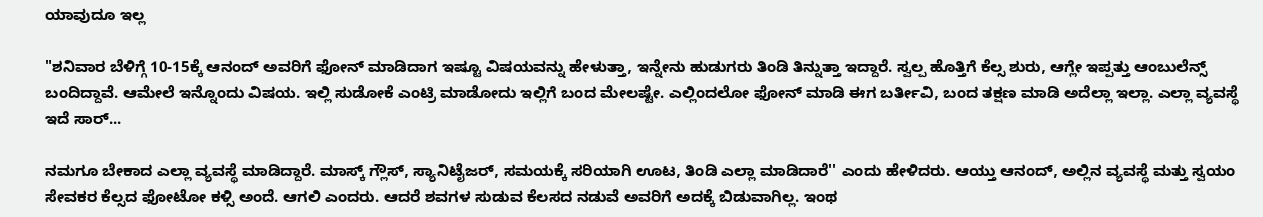ಯಾವುದೂ ಇಲ್ಲ

"ಶನಿವಾರ ಬೆಳಿಗ್ಗೆ 10-15ಕ್ಕೆ ಆನಂದ್ ಅವರಿಗೆ ಫೋನ್ ಮಾಡಿದಾಗ ಇಷ್ಟೂ ವಿಷಯವನ್ನು ಹೇಳುತ್ತಾ, ಇನ್ನೇನು ಹುಡುಗರು ತಿಂಡಿ ತಿನ್ನುತ್ತಾ ಇದ್ದಾರೆ. ಸ್ವಲ್ಪ ಹೊತ್ತಿಗೆ ಕೆಲ್ಸ ಶುರು, ಆಗ್ಲೇ ಇಪ್ಪತ್ತು ಆಂಬುಲೆನ್ಸ್ ಬಂದಿದ್ದಾವೆ. ಆಮೇಲೆ ಇನ್ನೊಂದು ವಿಷಯ. ಇಲ್ಲಿ ಸುಡೋಕೆ ಎಂಟ್ರಿ ಮಾಡೋದು ಇಲ್ಲಿಗೆ ಬಂದ ಮೇಲಷ್ಟೇ. ಎಲ್ಲಿಂದಲೋ ಫೋನ್ ಮಾಡಿ ಈಗ ಬರ್ತೀವಿ, ಬಂದ ತಕ್ಷಣ ಮಾಡಿ ಅದೆಲ್ಲಾ ಇಲ್ಲಾ. ಎಲ್ಲಾ ವ್ಯವಸ್ಥೆ ಇದೆ ಸಾರ್...

ನಮಗೂ ಬೇಕಾದ ಎಲ್ಲಾ ವ್ಯವಸ್ಥೆ ಮಾಡಿದ್ದಾರೆ. ಮಾಸ್ಕ್ ಗ್ಲೌಸ್, ಸ್ಯಾನಿಟೈಜರ್, ಸಮಯಕ್ಕೆ ಸರಿಯಾಗಿ ಊಟ, ತಿಂಡಿ ಎಲ್ಲಾ ಮಾಡಿದಾರೆ'' ಎಂದು ಹೇಳಿದರು. ಆಯ್ತು ಆನಂದ್, ಅಲ್ಲಿನ ವ್ಯವಸ್ಥೆ ಮತ್ತು ಸ್ವಯಂ ಸೇವಕರ ಕೆಲ್ಸದ ಫೋಟೋ ಕಳ್ಸಿ ಅಂದೆ. ಆಗಲಿ ಎಂದರು. ಆದರೆ ಶವಗಳ ಸುಡುವ ಕೆಲಸದ ನಡುವೆ ಅವರಿಗೆ ಅದಕ್ಕೆ ಬಿಡುವಾಗಿಲ್ಲ. ಇಂಥ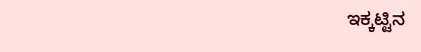ಇಕ್ಕಟ್ಟಿನ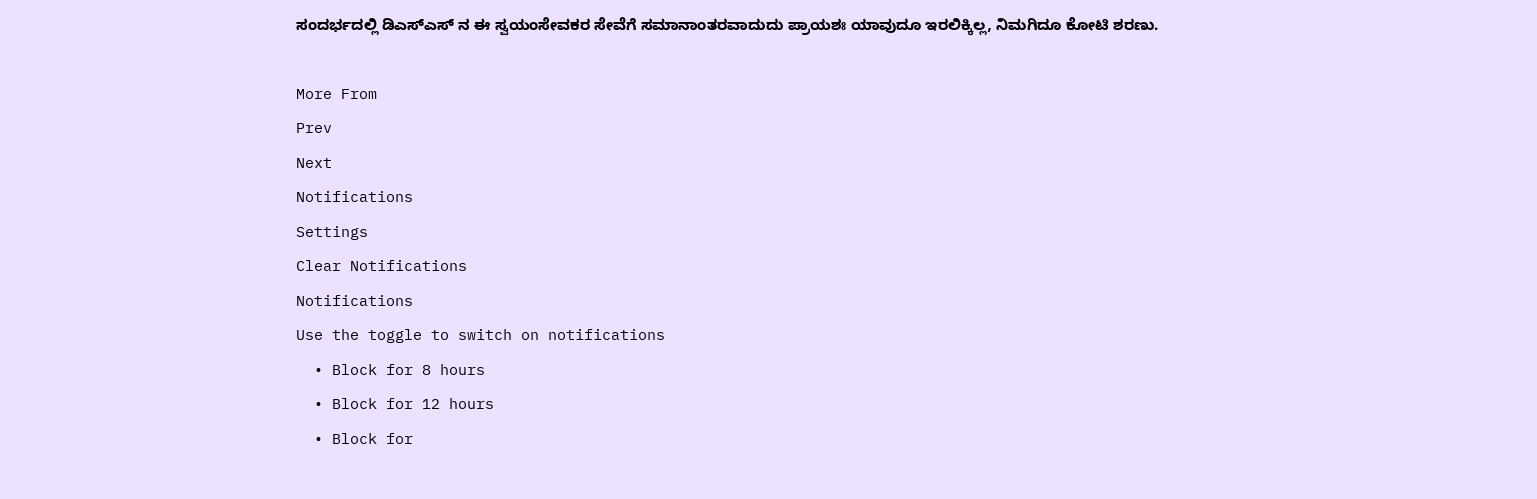ಸಂದರ್ಭದಲ್ಲಿ ಡಿಎಸ್ಎಸ್ ನ ಈ ಸ್ವಯಂಸೇವಕರ ಸೇವೆಗೆ ಸಮಾನಾಂತರವಾದುದು ಪ್ರಾಯಶಃ ಯಾವುದೂ ಇರಲಿಕ್ಕಿಲ್ಲ, ನಿಮಗಿದೂ ಕೋಟಿ ಶರಣು.

More From
Prev
Next
Notifications
Settings
Clear Notifications
Notifications
Use the toggle to switch on notifications
  • Block for 8 hours
  • Block for 12 hours
  • Block for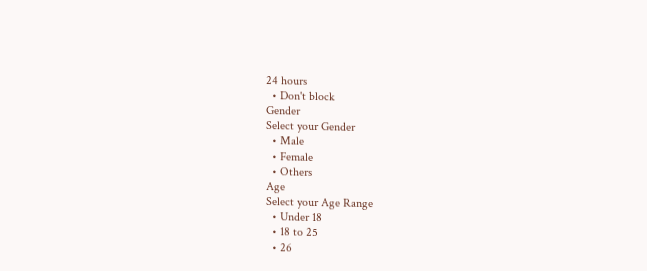24 hours
  • Don't block
Gender
Select your Gender
  • Male
  • Female
  • Others
Age
Select your Age Range
  • Under 18
  • 18 to 25
  • 26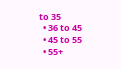to 35
  • 36 to 45
  • 45 to 55
  • 55+